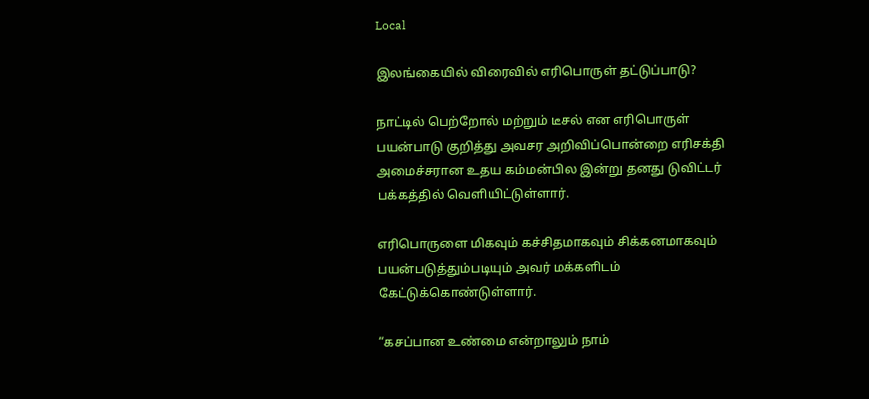Local

இலங்கையில் விரைவில் எரிபொருள் தட்டுப்பாடு?

நாட்டில் பெற்றோல் மற்றும் டீசல் என எரிபொருள் பயன்பாடு குறித்து அவசர அறிவிப்பொன்றை எரிசக்தி அமைச்சரான உதய கம்மன்பில இன்று தனது டுவிட்டர் பக்கத்தில் வெளியிட்டுள்ளார்.

எரிபொருளை மிகவும் கச்சிதமாகவும் சிக்கனமாகவும் பயன்படுத்தும்படியும் அவர் மக்களிடம் கேட்டுக்கொண்டுள்ளார்.

“கசப்பான உண்மை என்றாலும் நாம்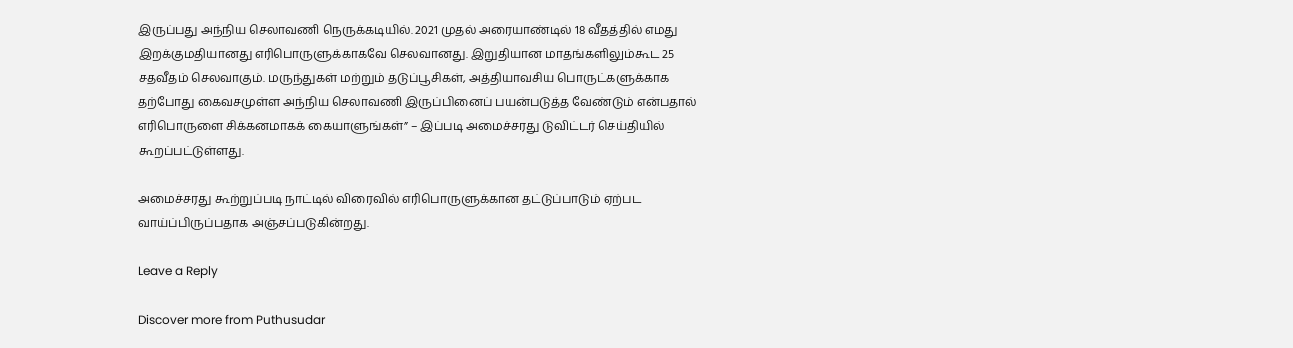இருப்பது அந்நிய செலாவணி நெருக்கடியில். 2021 முதல் அரையாண்டில் 18 வீதத்தில் எமது இறக்குமதியானது எரிபொருளுக்காகவே செலவானது. இறுதியான மாதங்களிலும்கூட 25 சதவீதம் செலவாகும். மருந்துகள் மற்றும் தடுப்பூசிகள், அத்தியாவசிய பொருட்களுக்காக தற்போது கைவசமுள்ள அந்நிய செலாவணி இருப்பினைப் பயன்படுத்த வேண்டும் என்பதால் எரிபொருளை சிக்கனமாகக் கையாளுங்கள்” – இப்படி அமைச்சரது டுவிட்டர் செய்தியில் கூறப்பட்டுள்ளது.

அமைச்சரது கூற்றுப்படி நாட்டில் விரைவில் எரிபொருளுக்கான தட்டுப்பாடும் ஏற்பட வாய்ப்பிருப்பதாக அஞ்சப்படுகின்றது.

Leave a Reply

Discover more from Puthusudar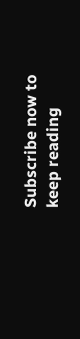Subscribe now to keep reading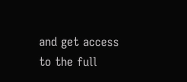and get access to the full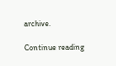archive.

Continue reading